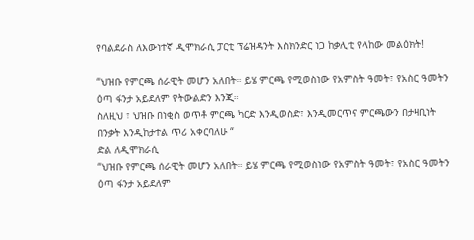የባልደራስ ለእውነተኛ ዲሞክራሲ ፓርቲ ፕሬዝዳንት እስክንድር ነጋ ከቃሊቲ የላከው መልዕክት!

“ህዝቡ የምርጫ ሰራዊት መሆን አለበት። ይሄ ምርጫ የሚወስነው የአምስት ዓመት፣ የአስር ዓመትን ዕጣ ፋንታ አይደለም የትውልድን እንጂ።
ስለዚህ ፣ ህዝቡ በነቂስ ወጥቶ ምርጫ ካርድ እንዲወስድ፣ እንዲመርጥና ምርጫውን በታዛቢነት በንቃት እንዲከታተል ጥሪ አቀርባለሁ “
ድል ለዲሞክራሲ
“ህዝቡ የምርጫ ሰራዊት መሆን አለበት። ይሄ ምርጫ የሚወስነው የአምስት ዓመት፣ የአስር ዓመትን ዕጣ ፋንታ አይደለም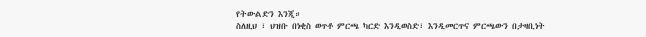የትውልድን እንጂ።
ስለዚህ ፣ ህዝቡ በነቂስ ወጥቶ ምርጫ ካርድ እንዲወስድ፣ እንዲመርጥና ምርጫውን በታዛቢነት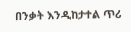በንቃት እንዲከታተል ጥሪ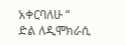አቀርባለሁ “
ድል ለዲሞክራሲ